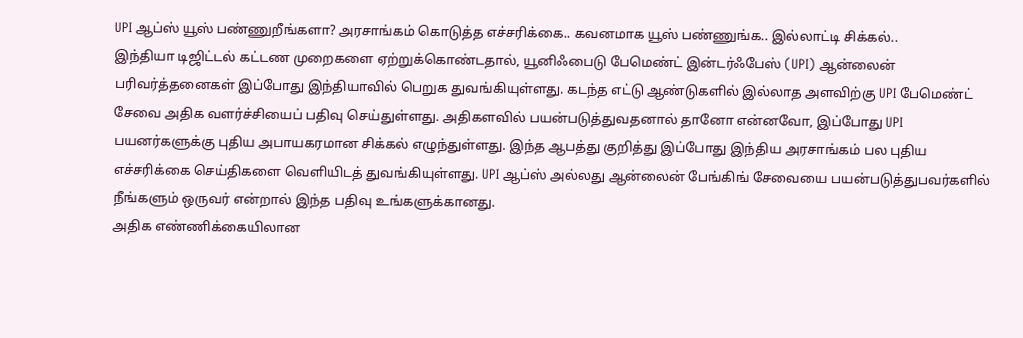UPI ஆப்ஸ் யூஸ் பண்ணுறீங்களா? அரசாங்கம் கொடுத்த எச்சரிக்கை.. கவனமாக யூஸ் பண்ணுங்க.. இல்லாட்டி சிக்கல்..
இந்தியா டிஜிட்டல் கட்டண முறைகளை ஏற்றுக்கொண்டதால், யூனிஃபைடு பேமெண்ட் இன்டர்ஃபேஸ் (UPI) ஆன்லைன் பரிவர்த்தனைகள் இப்போது இந்தியாவில் பெறுக துவங்கியுள்ளது. கடந்த எட்டு ஆண்டுகளில் இல்லாத அளவிற்கு UPI பேமெண்ட் சேவை அதிக வளர்ச்சியைப் பதிவு செய்துள்ளது. அதிகளவில் பயன்படுத்துவதனால் தானோ என்னவோ, இப்போது UPI பயனர்களுக்கு புதிய அபாயகரமான சிக்கல் எழுந்துள்ளது. இந்த ஆபத்து குறித்து இப்போது இந்திய அரசாங்கம் பல புதிய எச்சரிக்கை செய்திகளை வெளியிடத் துவங்கியுள்ளது. UPI ஆப்ஸ் அல்லது ஆன்லைன் பேங்கிங் சேவையை பயன்படுத்துபவர்களில் நீங்களும் ஒருவர் என்றால் இந்த பதிவு உங்களுக்கானது.
அதிக எண்ணிக்கையிலான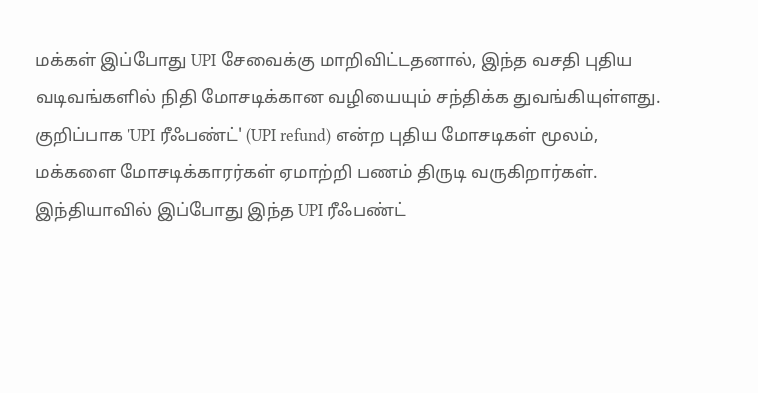மக்கள் இப்போது UPI சேவைக்கு மாறிவிட்டதனால், இந்த வசதி புதிய வடிவங்களில் நிதி மோசடிக்கான வழியையும் சந்திக்க துவங்கியுள்ளது. குறிப்பாக 'UPI ரீஃபண்ட்' (UPI refund) என்ற புதிய மோசடிகள் மூலம், மக்களை மோசடிக்காரர்கள் ஏமாற்றி பணம் திருடி வருகிறார்கள். இந்தியாவில் இப்போது இந்த UPI ரீஃபண்ட்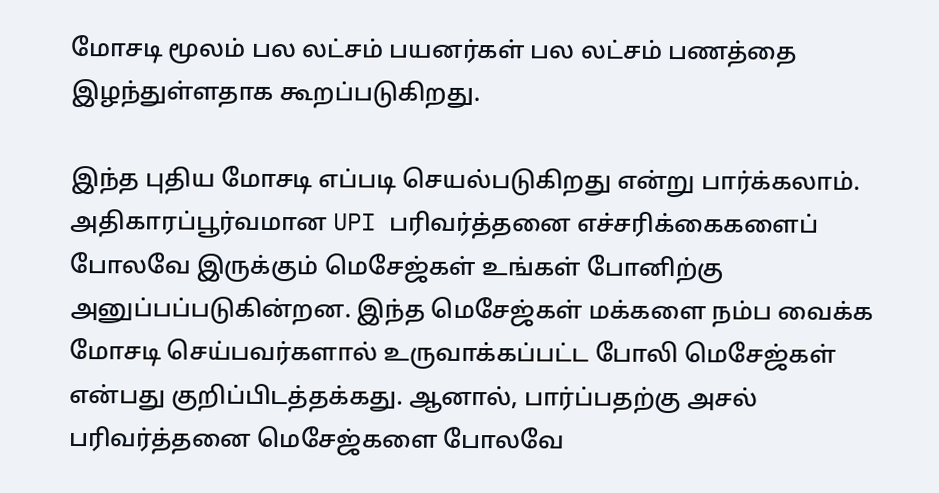மோசடி மூலம் பல லட்சம் பயனர்கள் பல லட்சம் பணத்தை இழந்துள்ளதாக கூறப்படுகிறது.

இந்த புதிய மோசடி எப்படி செயல்படுகிறது என்று பார்க்கலாம். அதிகாரப்பூர்வமான UPI பரிவர்த்தனை எச்சரிக்கைகளைப் போலவே இருக்கும் மெசேஜ்கள் உங்கள் போனிற்கு அனுப்பப்படுகின்றன. இந்த மெசேஜ்கள் மக்களை நம்ப வைக்க மோசடி செய்பவர்களால் உருவாக்கப்பட்ட போலி மெசேஜ்கள் என்பது குறிப்பிடத்தக்கது. ஆனால், பார்ப்பதற்கு அசல் பரிவர்த்தனை மெசேஜ்களை போலவே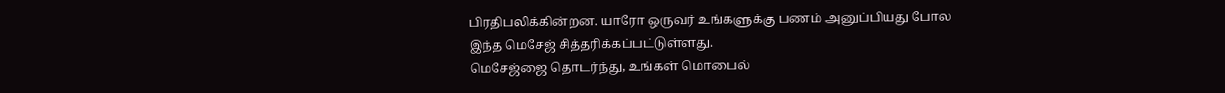பிரதிபலிக்கின்றன. யாரோ ஒருவர் உங்களுக்கு பணம் அனுப்பியது போல இந்த மெசேஜ் சித்தரிக்கப்பட்டுள்ளது.
மெசேஜ்ஜை தொடர்ந்து, உங்கள் மொபைல்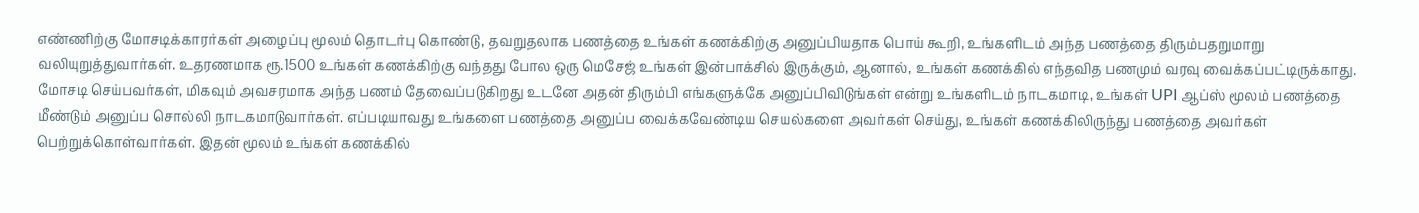எண்ணிற்கு மோசடிக்காரர்கள் அழைப்பு மூலம் தொடர்பு கொண்டு, தவறுதலாக பணத்தை உங்கள் கணக்கிற்கு அனுப்பியதாக பொய் கூறி, உங்களிடம் அந்த பணத்தை திரும்பதறுமாறு வலியுறுத்துவார்கள். உதரணமாக ரூ.1500 உங்கள் கணக்கிற்கு வந்தது போல ஒரு மெசேஜ் உங்கள் இன்பாக்சில் இருக்கும், ஆனால், உங்கள் கணக்கில் எந்தவித பணமும் வரவு வைக்கப்பட்டிருக்காது.
மோசடி செய்பவர்கள், மிகவும் அவசரமாக அந்த பணம் தேவைப்படுகிறது உடனே அதன் திரும்பி எங்களுக்கே அனுப்பிவிடுங்கள் என்று உங்களிடம் நாடகமாடி, உங்கள் UPI ஆப்ஸ் மூலம் பணத்தை மீண்டும் அனுப்ப சொல்லி நாடகமாடுவார்கள். எப்படியாவது உங்களை பணத்தை அனுப்ப வைக்கவேண்டிய செயல்களை அவர்கள் செய்து, உங்கள் கணக்கிலிருந்து பணத்தை அவர்கள் பெற்றுக்கொள்வார்கள். இதன் மூலம் உங்கள் கணக்கில்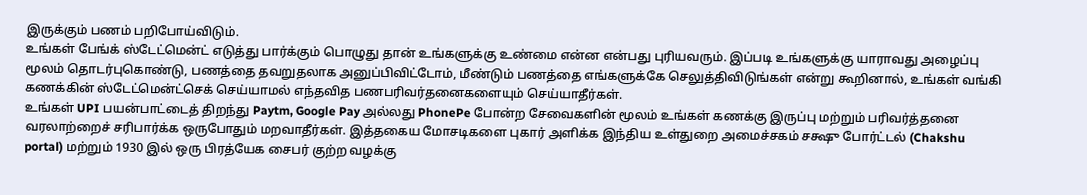இருக்கும் பணம் பறிபோய்விடும்.
உங்கள் பேங்க் ஸ்டேட்மென்ட் எடுத்து பார்க்கும் பொழுது தான் உங்களுக்கு உண்மை என்ன என்பது புரியவரும். இப்படி உங்களுக்கு யாராவது அழைப்பு மூலம் தொடர்புகொண்டு, பணத்தை தவறுதலாக அனுப்பிவிட்டோம், மீண்டும் பணத்தை எங்களுக்கே செலுத்திவிடுங்கள் என்று கூறினால், உங்கள் வங்கி கணக்கின் ஸ்டேட்மென்ட்செக் செய்யாமல் எந்தவித பணபரிவர்தனைகளையும் செய்யாதீர்கள்.
உங்கள் UPI பயன்பாட்டைத் திறந்து Paytm, Google Pay அல்லது PhonePe போன்ற சேவைகளின் மூலம் உங்கள் கணக்கு இருப்பு மற்றும் பரிவர்த்தனை வரலாற்றைச் சரிபார்க்க ஒருபோதும் மறவாதீர்கள். இத்தகைய மோசடிகளை புகார் அளிக்க இந்திய உள்துறை அமைச்சகம் சக்ஷு போர்ட்டல் (Chakshu portal) மற்றும் 1930 இல் ஒரு பிரத்யேக சைபர் குற்ற வழக்கு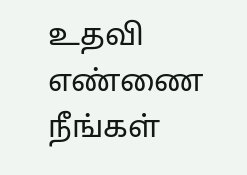உதவி எண்ணை நீங்கள்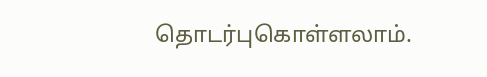தொடர்புகொள்ளலாம்.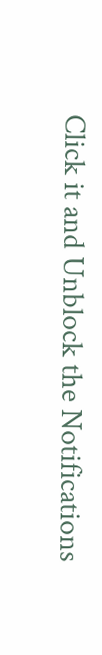Click it and Unblock the Notifications